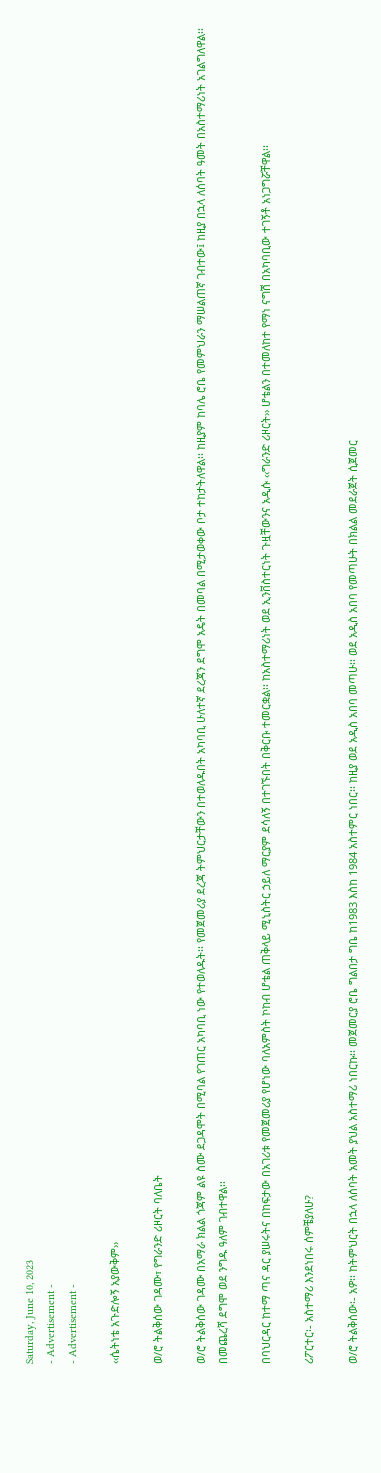Saturday, June 10, 2023
- Advertisement -
- Advertisement -

‹‹ሴትነቴ አጉድሎኝ አያውቅም››

ወ/ሮ ትልቅሰው ገዳሙ፣ የግራንድ ሪዞርት ባለቤት

ወ/ሮ ትልቅሰው ገዳሙ በአማራ ክልል ጎጃም ልዩ ስሙ ደጋዳሞት በሚባል የገጠር አካባቢ ነው የተወለዱት፡፡ የመጀመሪያ ደረጃ ትምህርታቸውን በተወለዱበት አካባቢ ሁለተኛ ደረጃን ደግሞ አዴት በመባል በሚታወቀው ቦታ ተከታትለዋል፡፡ ከዚያም ከባሌ ሮቤ የመምህራን ማሠልጠኛ ገብተው፤ ከዚያ በኋላ ለሰባት ዓመት በአስተማሪነት አገልግለዋል፡፡ በመጨረሻ ደግሞ ወደ ንግዱ ዓለም ገብተዋል፡፡

በባህርዳር ከተማ ጣና ዳር ያሠሩትና በከፍታው በአገሪቱ የመጀመሪያ የሆነው ባለአምስት ኮከብ ሆቴል ጠቅላይ ሚኒስትር ኃይለ ማርያም ደሳለኝ በተገኙበት በቅርቡ ተመርቋል፡፡ ከአስተማሪነት ወደ ኢንቨስተርነት ጉዟቸውንና አዲሱ ‹‹ግራንድ ሪዞርት›› ሆቴልን በተመለከተ የማነ ናግሽ በአካባቢው ተገኝቶ አነጋግሯቸዋል፡፡

ሪፖርተር፡- አስተማሪ እንደነበሩ ሰምቼያለሁ?

ወ/ሮ ትልቅሰው፡- አዎ፡፡ ከትምህርት በኋላ ለሰባት አመት ያህል አስተማሪ ነበርኩ፡፡ መጀመርያ ሮቤ ግልበታ ግቤ ከ1983 እስከ 1984 አስተምር ነበር፡፡ ከዚያ ወደ አዲስ አበባ መጣሁ፡፡ ወደ አዲስ አበባ የመጣሁት በክልል መደራጀት ሲጀመር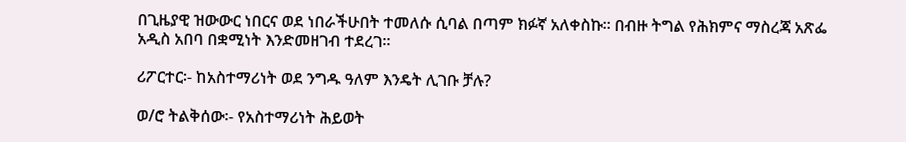በጊዜያዊ ዝውውር ነበርና ወደ ነበራችሁበት ተመለሱ ሲባል በጣም ክፉኛ አለቀስኩ፡፡ በብዙ ትግል የሕክምና ማስረጃ አጽፌ አዲስ አበባ በቋሚነት እንድመዘገብ ተደረገ፡፡

ሪፖርተር፡- ከአስተማሪነት ወደ ንግዱ ዓለም እንዴት ሊገቡ ቻሉ?

ወ/ሮ ትልቅሰው፡- የአስተማሪነት ሕይወት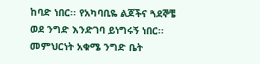ከባድ ነበር፡፡ የአካባቢዬ ልጆችና ጓደኞቼ ወደ ንግድ እንድገባ ይነግሩኝ ነበር፡፡ መምህርነት አቁሜ ንግድ ቤት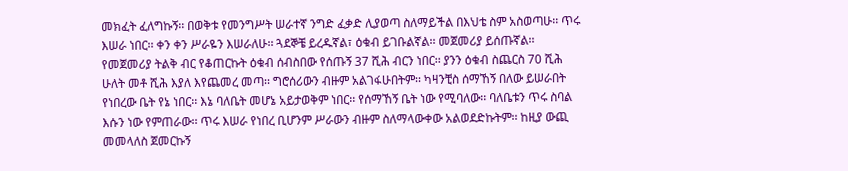መክፈት ፈለግኩኝ፡፡ በወቅቱ የመንግሥት ሠራተኛ ንግድ ፈቃድ ሊያወጣ ስለማይችል በእህቴ ስም አስወጣሁ፡፡ ጥሩ እሠራ ነበር፡፡ ቀን ቀን ሥራዬን እሠራለሁ፡፡ ጓደኞቼ ይረዱኛል፣ ዕቁብ ይገቡልኛል፡፡ መጀመሪያ ይሰጡኛል፡፡ የመጀመሪያ ትልቅ ብር የቆጠርኩት ዕቁብ ሰብስበው የሰጡኝ 37 ሺሕ ብርን ነበር፡፡ ያንን ዕቁብ ስጨርስ 70 ሺሕ ሁለት መቶ ሺሕ እያለ እየጨመረ መጣ፡፡ ግሮሰሪውን ብዙም አልገፋሁበትም፡፡ ካዛንቺስ ሰማኸኝ በለው ይሠራበት የነበረው ቤት የኔ ነበር፡፡ እኔ ባለቤት መሆኔ አይታወቅም ነበር፡፡ የሰማኸኝ ቤት ነው የሚባለው፡፡ ባለቤቱን ጥሩ ስባል እሱን ነው የምጠራው፡፡ ጥሩ እሠራ የነበረ ቢሆንም ሥራውን ብዙም ስለማላውቀው አልወደድኩትም፡፡ ከዚያ ውጪ መመላለስ ጀመርኩኝ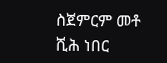ስጀምርም መቶ ሺሕ ነበር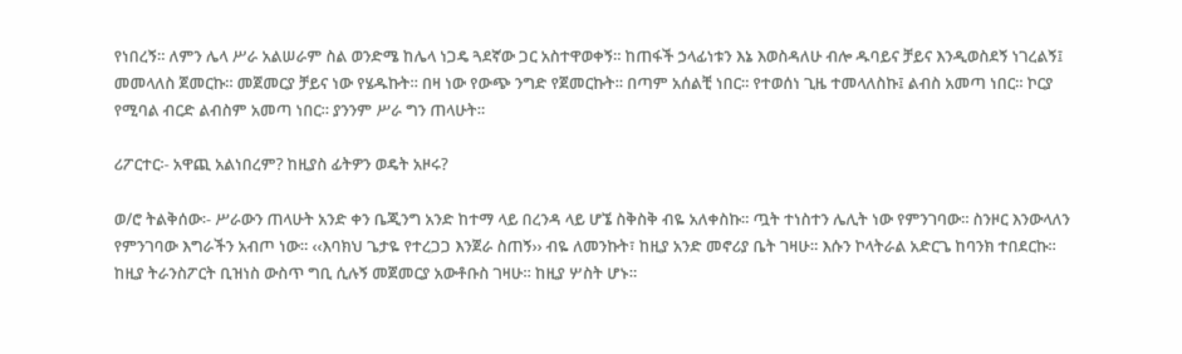የነበረኝ፡፡ ለምን ሌላ ሥራ አልሠራም ስል ወንድሜ ከሌላ ነጋዴ ጓደኛው ጋር አስተዋወቀኝ፡፡ ከጠፋች ኃላፊነቱን እኔ እወስዳለሁ ብሎ ዱባይና ቻይና እንዲወስደኝ ነገረልኝ፤ መመላለስ ጀመርኩ፡፡ መጀመርያ ቻይና ነው የሄዱኩት፡፡ በዛ ነው የውጭ ንግድ የጀመርኩት፡፡ በጣም አሰልቺ ነበር፡፡ የተወሰነ ጊዜ ተመላለስኩ፤ ልብስ አመጣ ነበር፡፡ ኮርያ የሚባል ብርድ ልብስም አመጣ ነበር፡፡ ያንንም ሥራ ግን ጠላሁት፡፡

ሪፖርተር፡- አዋጪ አልነበረም? ከዚያስ ፊትዎን ወዴት አዞሩ?

ወ/ሮ ትልቅሰው፡- ሥራውን ጠላሁት አንድ ቀን ቤጂንግ አንድ ከተማ ላይ በረንዳ ላይ ሆኜ ስቅስቅ ብዬ አለቀስኩ፡፡ ጧት ተነስተን ሌሊት ነው የምንገባው፡፡ ስንዞር እንውላለን የምንገባው እግራችን አብጦ ነው፡፡ ‹‹እባክህ ጌታዬ የተረጋጋ እንጀራ ስጠኝ›› ብዬ ለመንኩት፣ ከዚያ አንድ መኖሪያ ቤት ገዛሁ፡፡ እሱን ኮላትራል አድርጌ ከባንክ ተበደርኩ፡፡ ከዚያ ትራንስፖርት ቢዝነስ ውስጥ ግቢ ሲሉኝ መጀመርያ አውቶቡስ ገዛሁ፡፡ ከዚያ ሦስት ሆኑ፡፡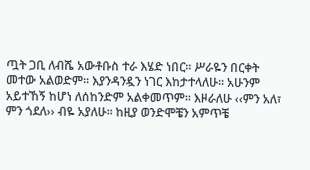ጧት ጋቢ ለብሼ አውቶቡስ ተራ እሄድ ነበር፡፡ ሥራዬን በርቀት መተው አልወድም፡፡ እያንዳንዷን ነገር እከታተላለሁ፡፡ አሁንም አይተኸኝ ከሆነ ለሰከንድም አልቀመጥም፡፡ እዞራለሁ ‹‹ምን አለ፣ ምን ጎደለ›› ብዬ አያለሁ፡፡ ከዚያ ወንድሞቼን አምጥቼ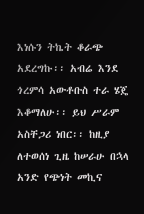እነሱን ትኬት ቆራጭ አደረግኩ፡፡ አብሬ እንደ ጎረምሳ አውቶቡስ ተራ ሄጄ እቆማለሁ፡፡ ይህ ሥራም አስቸጋሪ ነበር፡፡ ከዚያ ለተወሰነ ጊዜ ከሠራሁ በኋላ አንድ የጭነት መኪና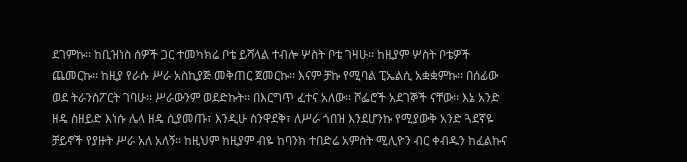ደገምኩ፡፡ ከቢዝነስ ሰዎች ጋር ተመካክሬ ቦቴ ይሻላል ተብሎ ሦስት ቦቴ ገዛሁ፡፡ ከዚያም ሦስት ቦቴዎች ጨመርኩ፡፡ ከዚያ የራሱ ሥራ አስኪያጅ መቅጠር ጀመርኩ፡፡ እናም ቻኩ የሚባል ፒኤልሲ አቋቋምኩ፡፡ በሰፊው ወደ ትራንስፖርት ገባሁ፡፡ ሥራውንም ወደድኩት፡፡ በእርግጥ ፈተና አለው፡፡ ሾፌሮች አደገኞች ናቸው፡፡ እኔ አንድ ዘዴ ስዘይድ እነሱ ሌላ ዘዴ ሲያመጡ፣ እንዲሁ ስንዋደቅ፣ ለሥራ ጎበዝ እንደሆንኩ የሚያውቅ አንድ ጓደኛዬ ቻይኖች የያዙት ሥራ አለ አለኝ፡፡ ከዚህም ከዚያም ብዬ ከባንክ ተበድሬ አምስት ሚሊዮን ብር ቀብዱን ከፈልኩና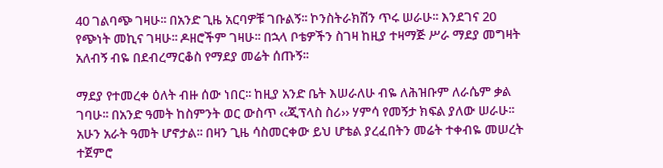40 ገልባጭ ገዛሁ፡፡ በአንድ ጊዜ አርባዎቹ ገቡልኝ፡፡ ኮንስትራክሽን ጥሩ ሠራሁ፡፡ እንደገና 20 የጭነት መኪና ገዛሁ፡፡ ዶዘሮችም ገዛሁ፡፡ በኋላ ቦቴዎችን ስገዛ ከዚያ ተዛማጅ ሥራ ማደያ መግዛት አለብኝ ብዬ በደብረማርቆስ የማደያ መሬት ሰጡኝ፡፡

ማደያ የተመረቀ ዕለት ብዙ ሰው ነበር፡፡ ከዚያ አንድ ቤት እሠራለሁ ብዬ ለሕዝቡም ለራሴም ቃል ገባሁ፡፡ በአንድ ዓመት ከስምንት ወር ውስጥ ‹‹ጂፕላስ ስሪ›› ሃምሳ የመኝታ ክፍል ያለው ሠራሁ፡፡ አሁን አራት ዓመት ሆኖታል፡፡ በዛን ጊዜ ሳስመርቀው ይህ ሆቴል ያረፈበትን መሬት ተቀብዬ መሠረት ተጀምሮ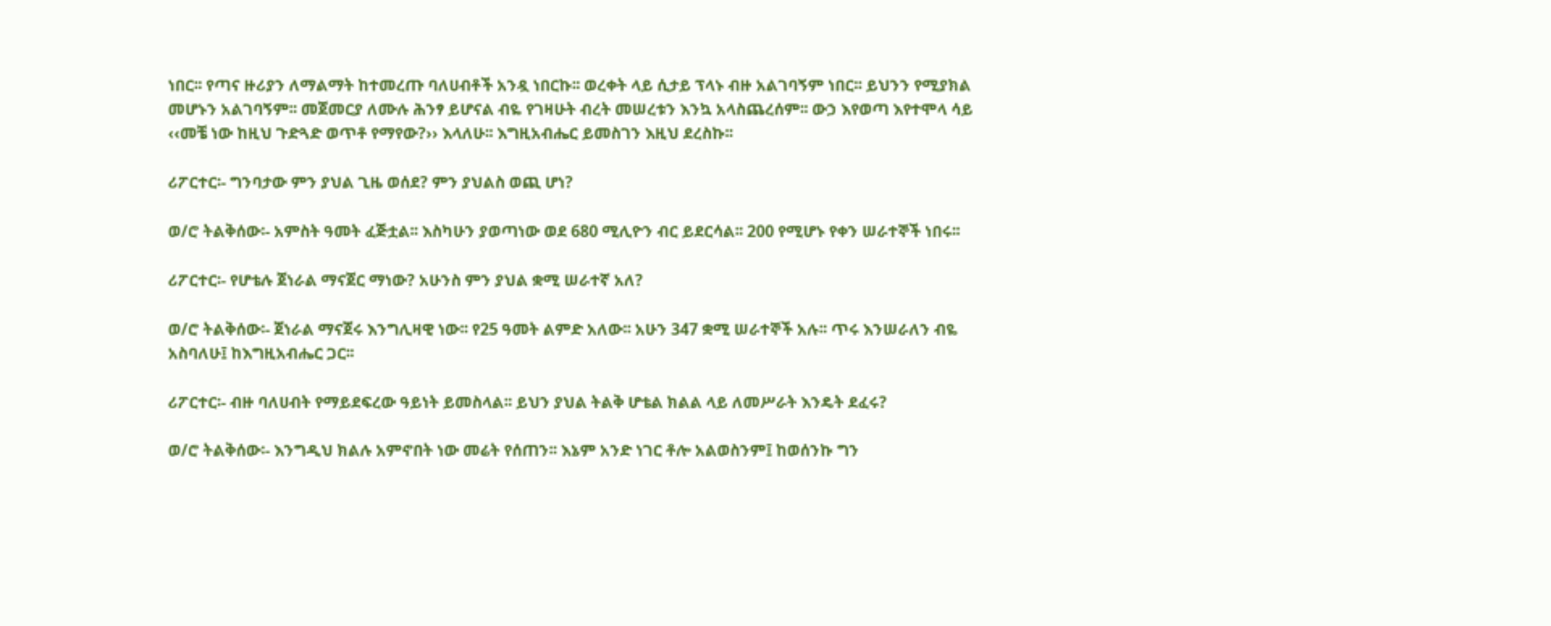ነበር፡፡ የጣና ዙሪያን ለማልማት ከተመረጡ ባለሀብቶች አንዷ ነበርኩ፡፡ ወረቀት ላይ ሲታይ ፕላኑ ብዙ አልገባኝም ነበር፡፡ ይህንን የሚያክል መሆኑን አልገባኝም፡፡ መጀመርያ ለሙሉ ሕንፃ ይሆናል ብዬ የገዛሁት ብረት መሠረቱን እንኳ አላስጨረሰም፡፡ ውኃ እየወጣ እየተሞላ ሳይ ‹‹መቼ ነው ከዚህ ጉድጓድ ወጥቶ የማየው?›› እላለሁ፡፡ እግዚአብሔር ይመስገን እዚህ ደረስኩ፡፡

ሪፖርተር፡- ግንባታው ምን ያህል ጊዜ ወሰደ? ምን ያህልስ ወጪ ሆነ?

ወ/ሮ ትልቅሰው፡- አምስት ዓመት ፈጅቷል፡፡ እስካሁን ያወጣነው ወደ 680 ሚሊዮን ብር ይደርሳል፡፡ 200 የሚሆኑ የቀን ሠራተኞች ነበሩ፡፡

ሪፖርተር፡- የሆቴሉ ጀነራል ማናጀር ማነው? አሁንስ ምን ያህል ቋሚ ሠራተኛ አለ?

ወ/ሮ ትልቅሰው፡- ጀነራል ማናጀሩ እንግሊዛዊ ነው፡፡ የ25 ዓመት ልምድ አለው፡፡ አሁን 347 ቋሚ ሠራተኞች አሉ፡፡ ጥሩ እንሠራለን ብዬ አስባለሁ፤ ከእግዚአብሔር ጋር፡፡

ሪፖርተር፡- ብዙ ባለሀብት የማይደፍረው ዓይነት ይመስላል፡፡ ይህን ያህል ትልቅ ሆቴል ክልል ላይ ለመሥራት እንዴት ደፈሩ?

ወ/ሮ ትልቅሰው፡- እንግዲህ ክልሉ አምኖበት ነው መሬት የሰጠን፡፡ እኔም አንድ ነገር ቶሎ አልወስንም፤ ከወሰንኩ ግን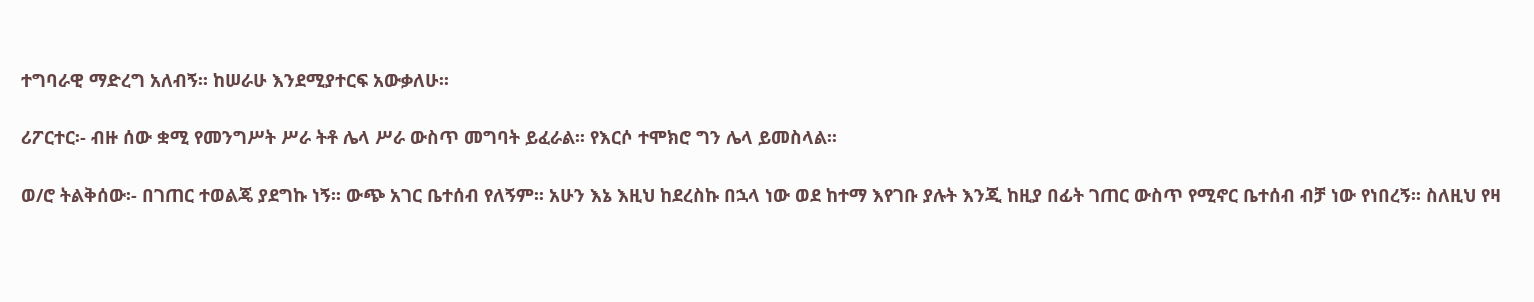ተግባራዊ ማድረግ አለብኝ፡፡ ከሠራሁ እንደሚያተርፍ አውቃለሁ፡፡

ሪፖርተር፡- ብዙ ሰው ቋሚ የመንግሥት ሥራ ትቶ ሌላ ሥራ ውስጥ መግባት ይፈራል፡፡ የእርሶ ተሞክሮ ግን ሌላ ይመስላል፡፡

ወ/ሮ ትልቅሰው፡- በገጠር ተወልጄ ያደግኩ ነኝ፡፡ ውጭ አገር ቤተሰብ የለኝም፡፡ አሁን እኔ እዚህ ከደረስኩ በኋላ ነው ወደ ከተማ እየገቡ ያሉት እንጂ ከዚያ በፊት ገጠር ውስጥ የሚኖር ቤተሰብ ብቻ ነው የነበረኝ፡፡ ስለዚህ የዛ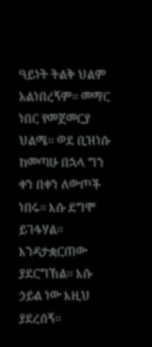ዓይነት ትልቅ ህልም አልነበረኝም፡፡ መማር ነበር የመጀመርያ ህልሜ፡፡ ወደ ቢዝነሱ ከመጣሁ በኋላ ግን ቀን በቀን ለውጦች ነበሩ፡፡ እሱ ደግሞ ይገፋሃል፡፡ እንዳታቋርጠው ያደርግኸል፡፡ እሱ ኃይል ነው እዚህ ያደረሰኝ፡፡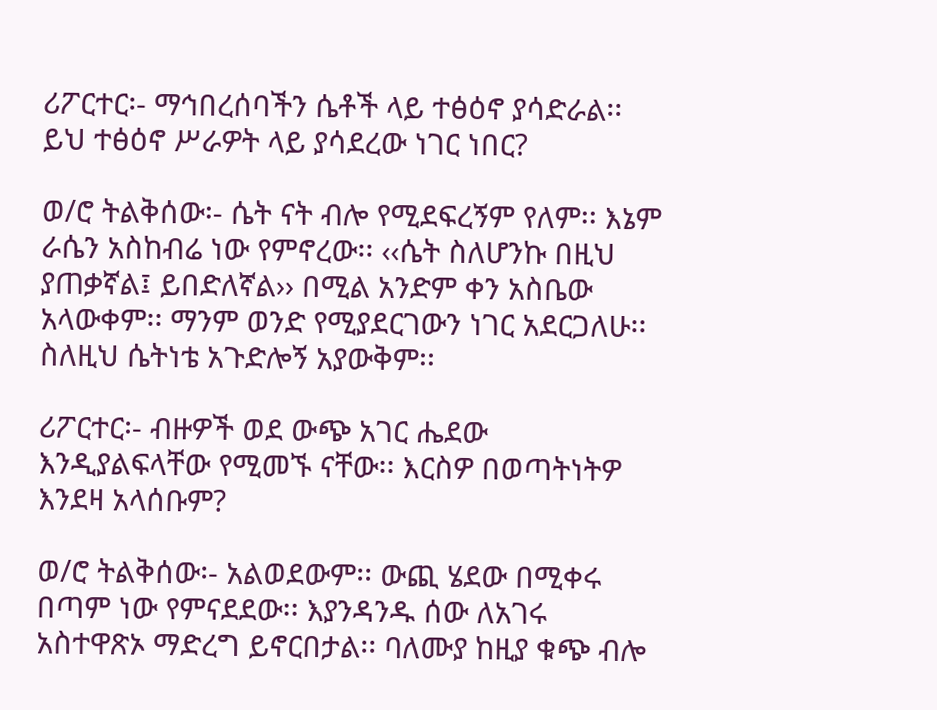ሪፖርተር፡- ማኅበረሰባችን ሴቶች ላይ ተፅዕኖ ያሳድራል፡፡ ይህ ተፅዕኖ ሥራዎት ላይ ያሳደረው ነገር ነበር?

ወ/ሮ ትልቅሰው፡- ሴት ናት ብሎ የሚደፍረኝም የለም፡፡ እኔም ራሴን አስከብሬ ነው የምኖረው፡፡ ‹‹ሴት ስለሆንኩ በዚህ ያጠቃኛል፤ ይበድለኛል›› በሚል አንድም ቀን አስቤው አላውቀም፡፡ ማንም ወንድ የሚያደርገውን ነገር አደርጋለሁ፡፡ ስለዚህ ሴትነቴ አጉድሎኝ አያውቅም፡፡

ሪፖርተር፡- ብዙዎች ወደ ውጭ አገር ሔደው እንዲያልፍላቸው የሚመኙ ናቸው፡፡ እርስዎ በወጣትነትዎ እንደዛ አላሰቡም?

ወ/ሮ ትልቅሰው፡- አልወደውም፡፡ ውጪ ሄደው በሚቀሩ በጣም ነው የምናደደው፡፡ እያንዳንዱ ሰው ለአገሩ አስተዋጽኦ ማድረግ ይኖርበታል፡፡ ባለሙያ ከዚያ ቁጭ ብሎ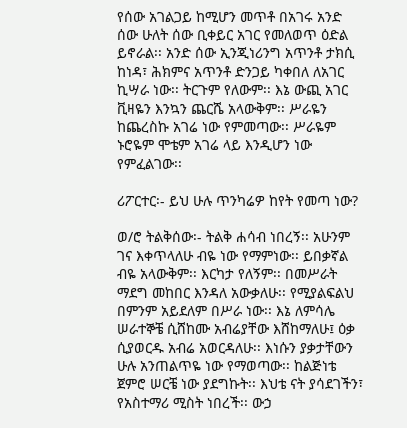የሰው አገልጋይ ከሚሆን መጥቶ በአገሩ አንድ ሰው ሁለት ሰው ቢቀይር አገር የመለወጥ ዕድል ይኖራል፡፡ አንድ ሰው ኢንጂነሪንግ አጥንቶ ታክሲ ከነዳ፣ ሕክምና አጥንቶ ድንጋይ ካቀበለ ለአገር ኪሣራ ነው፡፡ ትርጉም የለውም፡፡ እኔ ውጪ አገር ቪዛዬን እንኳን ጨርሼ አላውቅም፡፡ ሥራዬን ከጨረስኩ አገሬ ነው የምመጣው፡፡ ሥራዬም ኑሮዬም ሞቴም አገሬ ላይ እንዲሆን ነው የምፈልገው፡፡

ሪፖርተር፡- ይህ ሁሉ ጥንካሬዎ ከየት የመጣ ነው?

ወ/ሮ ትልቅሰው፡- ትልቅ ሐሳብ ነበረኝ፡፡ አሁንም ገና እቀጥላለሁ ብዬ ነው የማምነው፡፡ ይበቃኛል ብዬ አላውቅም፡፡ እርካታ የለኝም፡፡ በመሥራት ማደግ መከበር እንዳለ አውቃለሁ፡፡ የሚያልፍልህ በምንም አይደለም በሥራ ነው፡፡ እኔ ለምሳሌ ሠራተኞቼ ሲሸከሙ አብሬያቸው እሸከማለሁ፤ ዕቃ ሲያወርዱ አብሬ አወርዳለሁ፡፡ እነሱን ያቃታቸውን ሁሉ አንጠልጥዬ ነው የማወጣው፡፡ ከልጅነቴ ጀምሮ ሠርቼ ነው ያደግኩት፡፡ እህቴ ናት ያሳደገችን፣ የአስተማሪ ሚስት ነበረች፡፡ ውኃ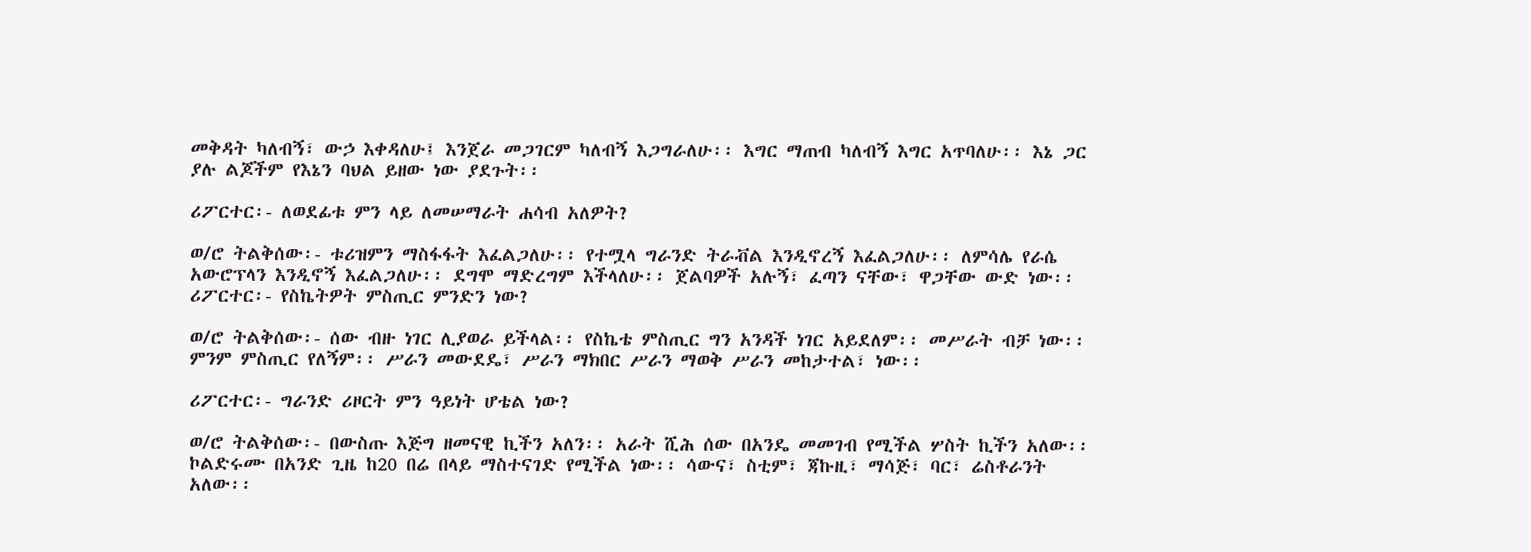መቅዳት ካለብኝ፣ ውኃ እቀዳለሁ፤ እንጀራ መጋገርም ካለብኝ እጋግራለሁ፡፡ እግር ማጠብ ካለብኝ እግር አጥባለሁ፡፡ እኔ ጋር ያሉ ልጆችም የእኔን ባህል ይዘው ነው ያደጉት፡፡

ሪፖርተር፡- ለወደፊቱ ምን ላይ ለመሠማራት ሐሳብ አለዎት?

ወ/ሮ ትልቅሰው፡- ቱሪዝምን ማስፋፋት እፈልጋለሁ፡፡ የተሟላ ግራንድ ትራቭል እንዲኖረኝ እፈልጋለሁ፡፡ ለምሳሌ የራሴ አውሮፕላን እንዲኖኝ እፈልጋለሁ፡፡ ደግሞ ማድረግም እችላለሁ፡፡ ጀልባዎች አሉኝ፣ ፈጣን ናቸው፣ ዋጋቸው ውድ ነው፡፡ ሪፖርተር፡- የስኬትዎት ምስጢር ምንድን ነው?

ወ/ሮ ትልቅሰው፡- ሰው ብዙ ነገር ሊያወራ ይችላል፡፡ የስኬቴ ምስጢር ግን አንዳች ነገር አይደለም፡፡ መሥራት ብቻ ነው፡፡ ምንም ምስጢር የለኝም፡፡ ሥራን መውደዴ፣ ሥራን ማክበር ሥራን ማወቅ ሥራን መከታተል፣ ነው፡፡

ሪፖርተር፡- ግራንድ ሪዞርት ምን ዓይነት ሆቴል ነው?

ወ/ሮ ትልቅሰው፡- በውስጡ እጅግ ዘመናዊ ኪችን አለን፡፡ አራት ሺሕ ሰው በአንዴ መመገብ የሚችል ሦስት ኪችን አለው፡፡ ኮልድሩሙ በአንድ ጊዜ ከ20 በሬ በላይ ማስተናገድ የሚችል ነው፡፡ ሳውና፣ ስቲም፣ ጃኩዚ፣ ማሳጅ፣ ባር፣ ሬስቶራንት አለው፡፡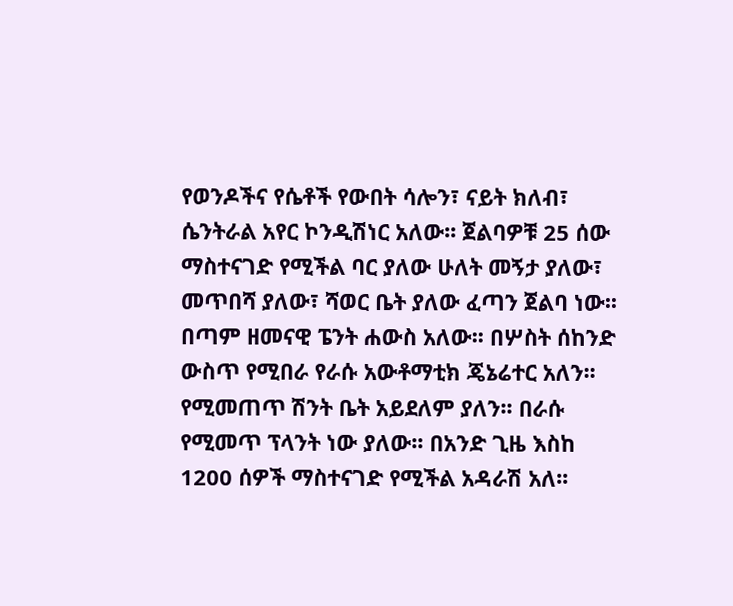የወንዶችና የሴቶች የውበት ሳሎን፣ ናይት ክለብ፣ ሴንትራል አየር ኮንዲሽነር አለው፡፡ ጀልባዎቹ 25 ሰው ማስተናገድ የሚችል ባር ያለው ሁለት መኝታ ያለው፣ መጥበሻ ያለው፣ ሻወር ቤት ያለው ፈጣን ጀልባ ነው፡፡ በጣም ዘመናዊ ፔንት ሐውስ አለው፡፡ በሦስት ሰከንድ ውስጥ የሚበራ የራሱ አውቶማቲክ ጄኔሬተር አለን፡፡ የሚመጠጥ ሽንት ቤት አይደለም ያለን፡፡ በራሱ የሚመጥ ፕላንት ነው ያለው፡፡ በአንድ ጊዜ እስከ 1200 ሰዎች ማስተናገድ የሚችል አዳራሽ አለ፡፡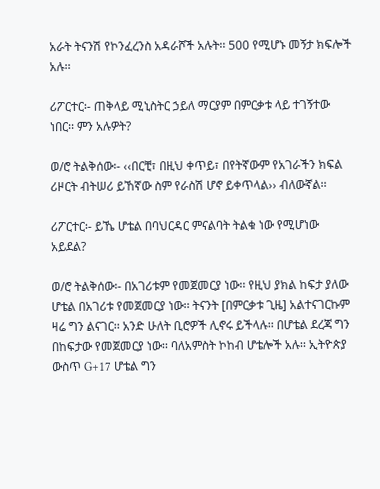አራት ትናንሽ የኮንፈረንስ አዳራሾች አሉት፡፡ 500 የሚሆኑ መኝታ ክፍሎች አሉ፡፡

ሪፖርተር፡- ጠቅላይ ሚኒስትር ኃይለ ማርያም በምርቃቱ ላይ ተገኝተው ነበር፡፡ ምን አሉዎት?

ወ/ሮ ትልቅሰው፡- ‹‹በርቺ፣ በዚህ ቀጥይ፣ በየትኛውም የአገራችን ክፍል ሪዞርት ብትሠሪ ይኸኛው ስም የራስሽ ሆኖ ይቀጥላል›› ብለውኛል፡፡

ሪፖርተር፡- ይኼ ሆቴል በባህርዳር ምናልባት ትልቁ ነው የሚሆነው አይደል?

ወ/ሮ ትልቅሰው፡- በአገሪቱም የመጀመርያ ነው፡፡ የዚህ ያክል ከፍታ ያለው ሆቴል በአገሪቱ የመጀመርያ ነው፡፡ ትናንት [በምርቃቱ ጊዜ] አልተናገርኩም ዛሬ ግን ልናገር፡፡ አንድ ሁለት ቢሮዎች ሊኖሩ ይችላሉ፡፡ በሆቴል ደረጃ ግን በከፍታው የመጀመርያ ነው፡፡ ባለአምስት ኮከብ ሆቴሎች አሉ፡፡ ኢትዮጵያ ውስጥ G+17 ሆቴል ግን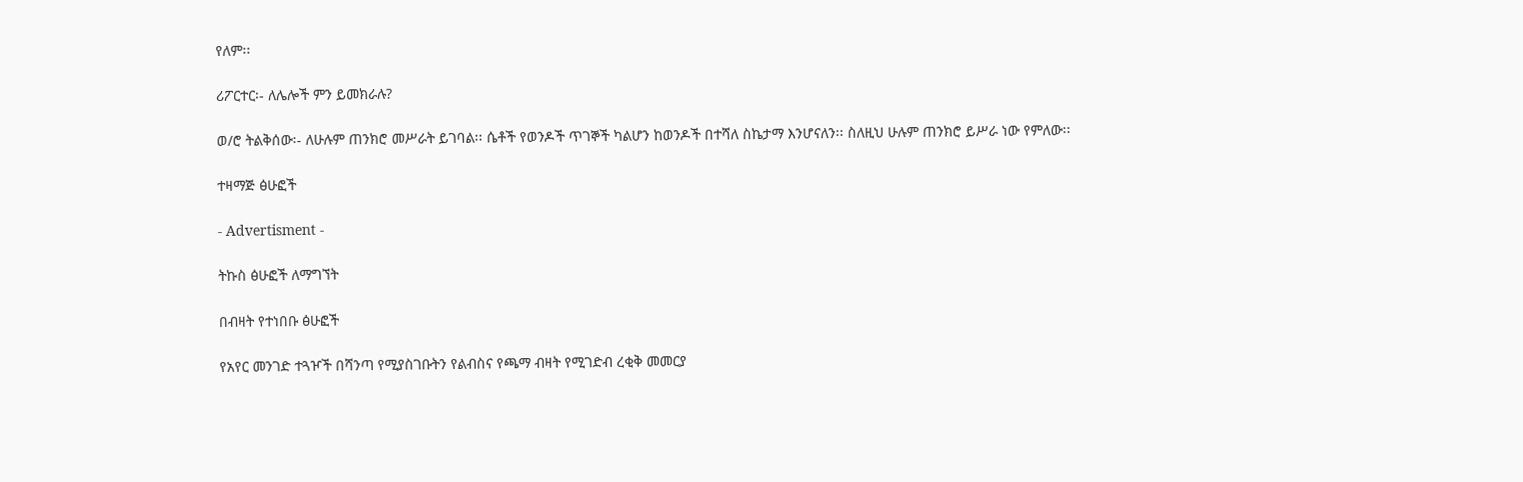የለም፡፡

ሪፖርተር፡- ለሌሎች ምን ይመክራሉ?

ወ/ሮ ትልቅሰው፡- ለሁሉም ጠንክሮ መሥራት ይገባል፡፡ ሴቶች የወንዶች ጥገኞች ካልሆን ከወንዶች በተሻለ ስኬታማ እንሆናለን፡፡ ስለዚህ ሁሉም ጠንክሮ ይሥራ ነው የምለው፡፡

ተዛማጅ ፅሁፎች

- Advertisment -

ትኩስ ፅሁፎች ለማግኘት

በብዛት የተነበቡ ፅሁፎች

የአየር መንገድ ተጓዦች በሻንጣ የሚያስገቡትን የልብስና የጫማ ብዛት የሚገድብ ረቂቅ መመርያ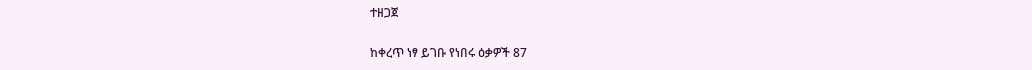ተዘጋጀ

ከቀረጥ ነፃ ይገቡ የነበሩ ዕቃዎች 87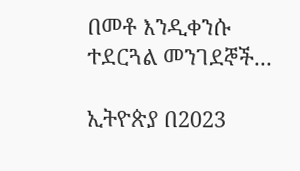በመቶ እንዲቀንሱ ተደርጓል መንገደኞች...

ኢትዮጵያ በ2023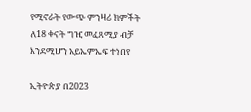የሚኖራት የውጭ ምንዛሪ ክምችት ለ18 ቀናት ግዢ መፈጸሚያ ብቻ እንደሚሆን አይኤምኤፍ ተነበየ

ኢትዮጵያ በ2023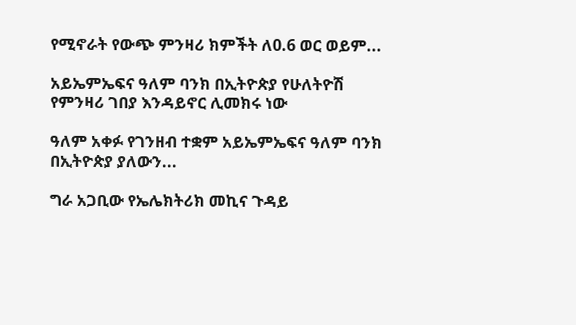የሚኖራት የውጭ ምንዛሪ ክምችት ለ0.6 ወር ወይም...

አይኤምኤፍና ዓለም ባንክ በኢትዮጵያ የሁለትዮሽ የምንዛሪ ገበያ እንዳይኖር ሊመክሩ ነው

ዓለም አቀፉ የገንዘብ ተቋም አይኤምኤፍና ዓለም ባንክ በኢትዮጵያ ያለውን...

ግራ አጋቢው የኤሌክትሪክ መኪና ጉዳይ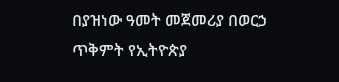በያዝነው ዓመት መጀመሪያ በወርኃ ጥቅምት የኢትዮጵያ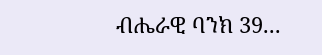ብሔራዊ ባንክ 39...